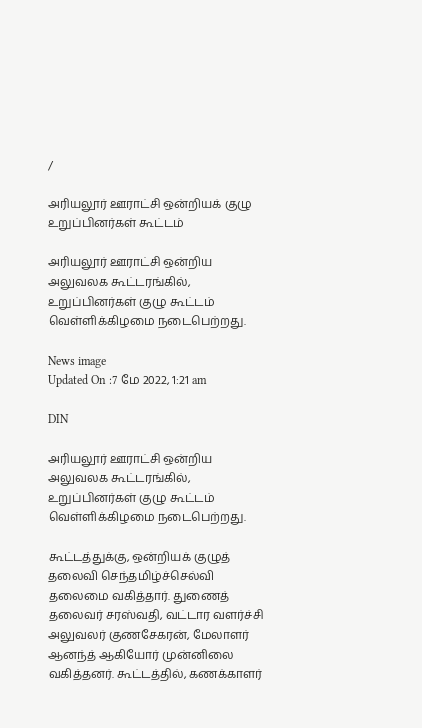/

அரியலூர் ஊராட்சி ஒன்றியக் குழு உறுப்பினர்கள் கூட்டம்

அரியலூர் ஊராட்சி ஒன்றிய அலுவலக கூட்டரங்கில், உறுப்பினர்கள் குழு கூட்டம் வெள்ளிக்கிழமை நடைபெற்றது.

News image
Updated On :7 மே 2022, 1:21 am

DIN

அரியலூர் ஊராட்சி ஒன்றிய அலுவலக கூட்டரங்கில், உறுப்பினர்கள் குழு கூட்டம் வெள்ளிக்கிழமை நடைபெற்றது.

கூட்டத்துக்கு, ஒன்றியக் குழுத் தலைவி செந்தமிழ்ச்செல்வி தலைமை வகித்தார். துணைத் தலைவர் சரஸ்வதி, வட்டார வளர்ச்சி அலுவலர் குணசேகரன், மேலாளர் ஆனந்த் ஆகியோர் முன்னிலை வகித்தனர். கூட்டத்தில், கணக்காளர்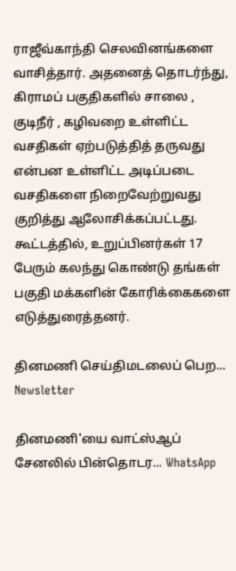ராஜீவ்காந்தி செலவினங்களை வாசித்தார். அதனைத் தொடர்ந்து, கிராமப் பகுதிகளில் சாலை , குடிநீர் , கழிவறை உள்ளிட்ட வசதிகள் ஏற்படுத்தித் தருவது என்பன உள்ளிட்ட அடிப்படை வசதிகளை நிறைவேற்றுவது குறித்து ஆலோசிக்கப்பட்டது. கூட்டத்தில், உறுப்பினர்கள் 17 பேரும் கலந்து கொண்டு தங்கள் பகுதி மக்களின் கோரிக்கைகளை எடுத்துரைத்தனர்.

தினமணி செய்திமடலைப் பெற... Newsletter

தினமணி'யை வாட்ஸ்ஆப் சேனலில் பின்தொடர... WhatsApp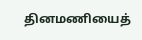தினமணியைத்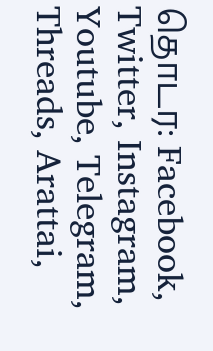தொடர: Facebook, Twitter, Instagram, Youtube, Telegram, Threads, Arattai,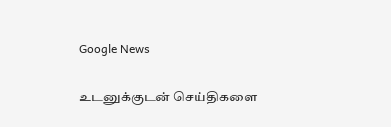Google News

உடனுக்குடன் செய்திகளை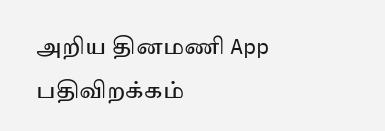அறிய தினமணி App பதிவிறக்கம்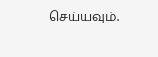செய்யவும்.